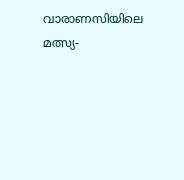വാരാണസിയിലെ മത്സ്യ-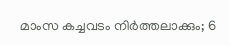മാംസ കച്ചവടം നിർത്തലാക്കും; 6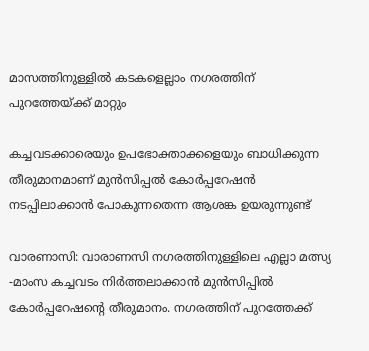മാസത്തിനുള്ളില്‍ കടകളെല്ലാം നഗരത്തിന് പുറത്തേയ്ക്ക് മാറ്റും

കച്ചവടക്കാരെയും ഉപഭോക്താക്കളെയും ബാധിക്കുന്ന തീരുമാനമാണ് മുന്‍സിപ്പല്‍ കോര്‍പ്പറേഷന്‍ നടപ്പിലാക്കാന്‍ പോകുന്നതെന്ന ആശങ്ക ഉയരുന്നുണ്ട്

വാരണാസി: വാരാണസി നഗരത്തിനുള്ളിലെ എല്ലാ മത്സ്യ -മാംസ കച്ചവടം നിർത്തലാക്കാൻ മുന്‍സിപ്പില്‍ കോര്‍പ്പറേഷന്റെ തീരുമാനം. നഗരത്തിന് പുറത്തേക്ക്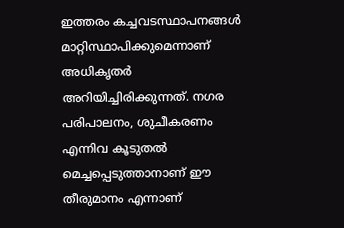ഇത്തരം കച്ചവടസ്ഥാപനങ്ങള്‍ മാറ്റിസ്ഥാപിക്കുമെന്നാണ് അധികൃതര്‍ അറിയിച്ചിരിക്കുന്നത്. നഗര പരിപാലനം, ശുചീകരണം എന്നിവ കൂടുതല്‍ മെച്ചപ്പെടുത്താനാണ് ഈ തീരുമാനം എന്നാണ്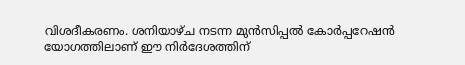വിശദീകരണം. ശനിയാഴ്ച നടന്ന മുന്‍സിപ്പല്‍ കോര്‍പ്പറേഷന്‍ യോഗത്തിലാണ് ഈ നിര്‍ദേശത്തിന്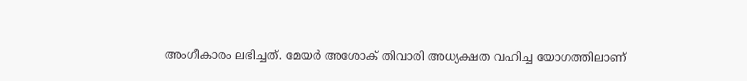അംഗീകാരം ലഭിച്ചത്. മേയര്‍ അശോക് തിവാരി അധ്യക്ഷത വഹിച്ച യോഗത്തിലാണ്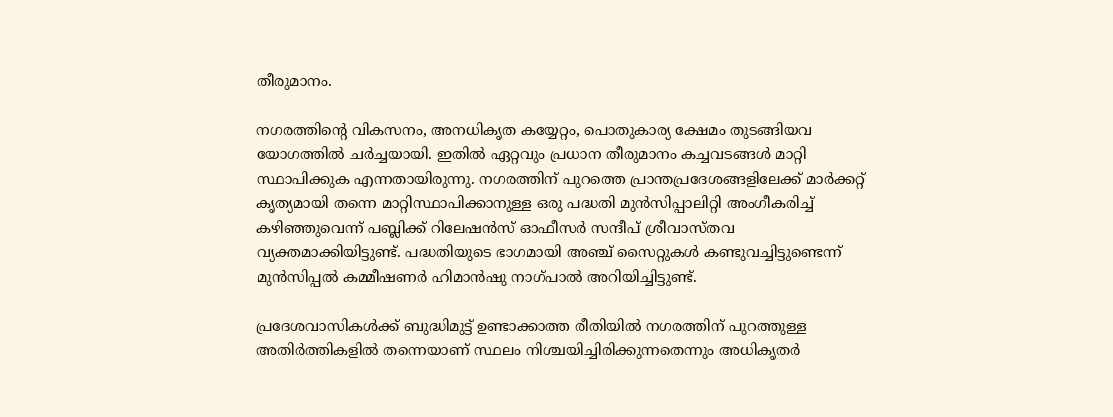തീരുമാനം.

നഗരത്തിന്റെ വികസനം, അനധികൃത കയ്യേറ്റം, പൊതുകാര്യ ക്ഷേമം തുടങ്ങിയവ യോഗത്തില്‍ ചര്‍ച്ചയായി. ഇതില്‍ ഏറ്റവും പ്രധാന തീരുമാനം കച്ചവടങ്ങള്‍ മാറ്റി സ്ഥാപിക്കുക എന്നതായിരുന്നു. നഗരത്തിന് പുറത്തെ പ്രാന്തപ്രദേശങ്ങളിലേക്ക് മാര്‍ക്കറ്റ് കൃത്യമായി തന്നെ മാറ്റിസ്ഥാപിക്കാനുള്ള ഒരു പദ്ധതി മുന്‍സിപ്പാലിറ്റി അംഗീകരിച്ച് കഴിഞ്ഞുവെന്ന് പബ്ലിക്ക് റിലേഷന്‍സ് ഓഫീസര്‍ സന്ദീപ് ശ്രീവാസ്തവ വ്യക്തമാക്കിയിട്ടുണ്ട്. പദ്ധതിയുടെ ഭാഗമായി അഞ്ച് സൈറ്റുകള്‍ കണ്ടുവച്ചിട്ടുണ്ടെന്ന് മുന്‍സിപ്പല്‍ കമ്മീഷണര്‍ ഹിമാന്‍ഷു നാഗ്പാല്‍ അറിയിച്ചിട്ടുണ്ട്.

പ്രദേശവാസികള്‍ക്ക് ബുദ്ധിമുട്ട് ഉണ്ടാക്കാത്ത രീതിയില്‍ നഗരത്തിന് പുറത്തുള്ള അതിര്‍ത്തികളില്‍ തന്നെയാണ് സ്ഥലം നിശ്ചയിച്ചിരിക്കുന്നതെന്നും അധികൃതര്‍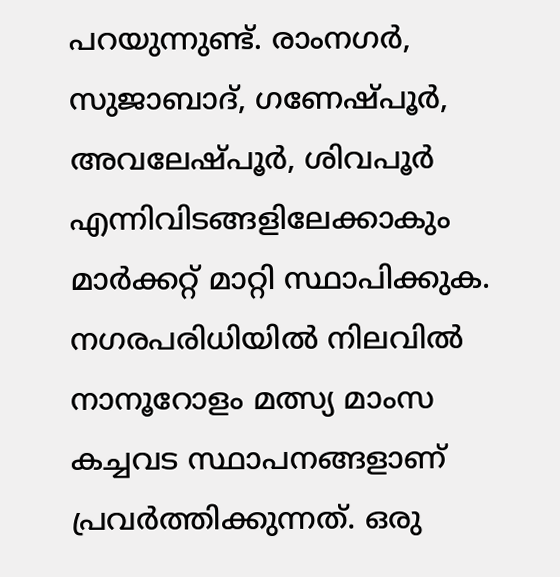പറയുന്നുണ്ട്. രാംനഗര്‍, സുജാബാദ്, ഗണേഷ്പൂര്‍, അവലേഷ്പൂര്‍, ശിവപൂര്‍ എന്നിവിടങ്ങളിലേക്കാകും മാര്‍ക്കറ്റ് മാറ്റി സ്ഥാപിക്കുക. നഗരപരിധിയില്‍ നിലവില്‍ നാനൂറോളം മത്സ്യ മാംസ കച്ചവട സ്ഥാപനങ്ങളാണ് പ്രവര്‍ത്തിക്കുന്നത്. ഒരു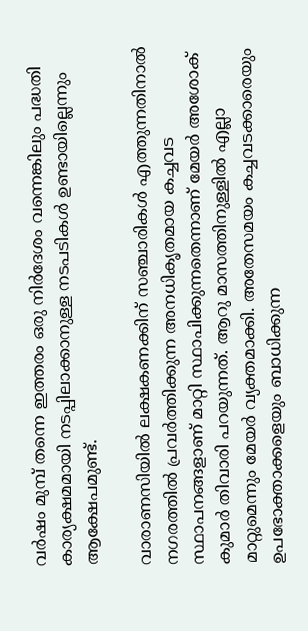വര്‍ഷം മുമ്പ് തന്നെ ഇത്തരം ഒരു നിര്‍ദേശം വന്നെങ്കിലും പദ്ധതി കാര്യക്ഷമമായി നടപ്പിലാക്കാനുള്ള നടപടികള്‍ ഉണ്ടായില്ലെന്നും ആക്ഷേപമുണ്ട്.

വാരാണസിയില്‍ ലക്ഷകണക്കിന് സഞ്ചാരികള്‍ എത്തുന്നതിനാല്‍ നഗരത്തില്‍ പ്രവര്‍ത്തിക്കുന്ന അനധികൃതമായ കച്ചവട സ്ഥാപനങ്ങളാണ് മാറ്റി സ്ഥാപിക്കുന്നതെന്നാണ് മേയര്‍ അശോക് കുമാര്‍ തിവാരി പറയുന്നത്. ആറു മാസത്തിനുള്ളില്‍ എല്ലാ മാറ്റുമെന്നും മേയര്‍ വ്യക്തമാക്കി. അതേസമയം കച്ചവടക്കാരെയും ഉപഭോക്താക്കളെയും ബാധിക്കുന്ന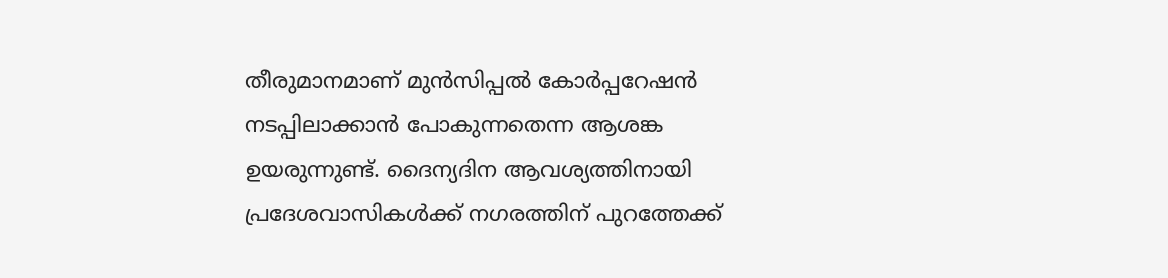തീരുമാനമാണ് മുന്‍സിപ്പല്‍ കോര്‍പ്പറേഷന്‍ നടപ്പിലാക്കാന്‍ പോകുന്നതെന്ന ആശങ്ക ഉയരുന്നുണ്ട്. ദൈന്യദിന ആവശ്യത്തിനായി പ്രദേശവാസികള്‍ക്ക് നഗരത്തിന് പുറത്തേക്ക്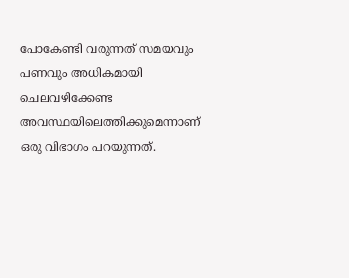പോകേണ്ടി വരുന്നത് സമയവും പണവും അധികമായി ചെലവഴിക്കേണ്ട അവസ്ഥയിലെത്തിക്കുമെന്നാണ് ഒരു വിഭാഗം പറയുന്നത്.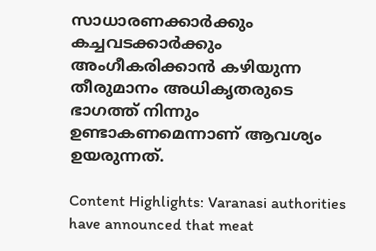സാധാരണക്കാര്‍ക്കും കച്ചവടക്കാര്‍ക്കും അംഗീകരിക്കാന്‍ കഴിയുന്ന തീരുമാനം അധികൃതരുടെ ഭാഗത്ത് നിന്നും ഉണ്ടാകണമെന്നാണ് ആവശ്യം ഉയരുന്നത്.

Content Highlights: Varanasi authorities have announced that meat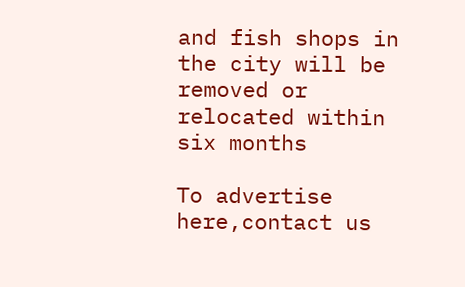and fish shops in the city will be removed or relocated within six months

To advertise here,contact us